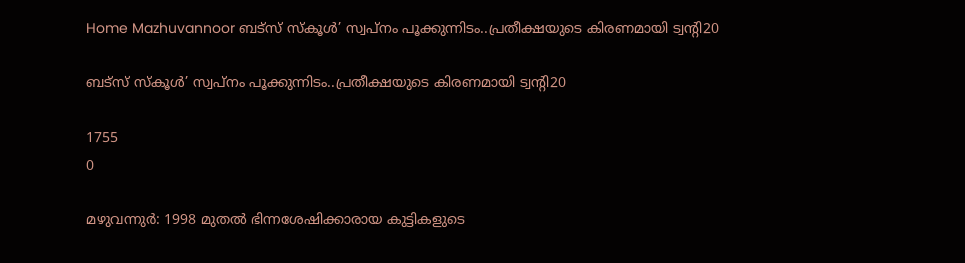Home Mazhuvannoor ബട്‌സ് സ്‌കൂള്‍’ സ്വപ്‌നം പൂക്കുന്നിടം..പ്രതീക്ഷയുടെ കിരണമായി ട്വന്റി20

ബട്‌സ് സ്‌കൂള്‍’ സ്വപ്‌നം പൂക്കുന്നിടം..പ്രതീക്ഷയുടെ കിരണമായി ട്വന്റി20

1755
0

മഴുവന്നുര്‍: 1998 മുതല്‍ ഭിന്നശേഷിക്കാരായ കുട്ടികളുടെ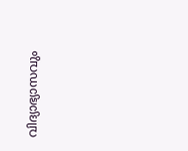വിദ്യാഭ്യാസവും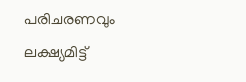പരിചരണവും ലക്ഷ്യമിട്ട്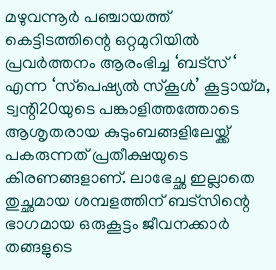മഴുവന്നൂര്‍ പഞ്ചായത്ത് കെട്ടിടത്തിന്റെ ഒറ്റമുറിയില്‍ പ്രവര്‍ത്തനം ആരംഭിച്ച ‘ബട്‌സ് ‘ എന്ന ‘സ്‌പെഷ്യല്‍ സ്‌കൂള്‍’ കൂട്ടായ്മ, ട്വന്റി20യുടെ പങ്കാളിത്തത്തോടെ ആശൃതരായ കുടുംബങ്ങളിലേയ്ക്ക് പകരുന്നത് പ്രതീക്ഷയുടെ കിരണങ്ങളാണ്. ലാഭേച്ഛ ഇല്ലാതെ തുച്ഛമായ ശമ്പളത്തിന് ബട്‌സിന്റെ ഭാഗമായ ഒരുകൂട്ടം ജീവനക്കാര്‍ തങ്ങളുടെ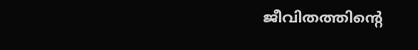ജീവിതത്തിന്റെ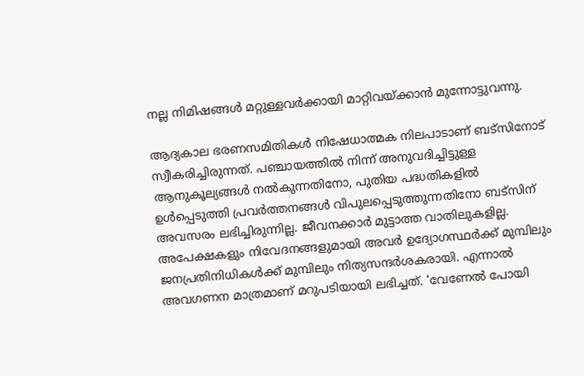നല്ല നിമിഷങ്ങള്‍ മറ്റുള്ളവര്‍ക്കായി മാറ്റിവയ്ക്കാന്‍ മുന്നോട്ടുവന്നു.

ആദ്യകാല ഭരണസമിതികള്‍ നിഷേധാത്മക നിലപാടാണ് ബട്‌സിനോട് സ്വീകരിച്ചിരുന്നത്. പഞ്ചായത്തില്‍ നിന്ന് അനുവദിച്ചിട്ടുള്ള ആനുകൂല്യങ്ങള്‍ നല്‍കുന്നതിനോ, പുതിയ പദ്ധതികളില്‍ ഉള്‍പ്പെടുത്തി പ്രവര്‍ത്തനങ്ങള്‍ വിപുലപ്പെടുത്തുന്നതിനോ ബട്‌സിന് അവസരം ലഭിച്ചിരുന്നില്ല. ജീവനക്കാര്‍ മുട്ടാത്ത വാതിലുകളില്ല. അപേക്ഷകളും നിവേദനങ്ങളുമായി അവര്‍ ഉദ്യോഗസ്ഥര്‍ക്ക് മുമ്പിലും ജനപ്രതിനിധികള്‍ക്ക് മുമ്പിലും നിത്യസന്ദര്‍ശകരായി. എന്നാല്‍ അവഗണന മാത്രമാണ് മറുപടിയായി ലഭിച്ചത്. ‘വേണേല്‍ പോയി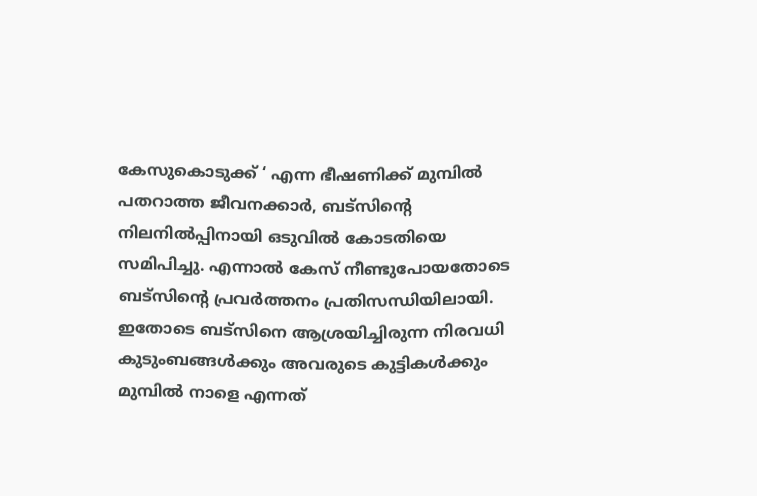കേസുകൊടുക്ക് ‘ എന്ന ഭീഷണിക്ക് മുമ്പില്‍ പതറാത്ത ജീവനക്കാര്‍, ബട്‌സിന്റെ നിലനില്‍പ്പിനായി ഒടുവില്‍ കോടതിയെ സമിപിച്ചു. എന്നാല്‍ കേസ് നീണ്ടുപോയതോടെ ബട്‌സിന്റെ പ്രവര്‍ത്തനം പ്രതിസന്ധിയിലായി. ഇതോടെ ബട്‌സിനെ ആശ്രയിച്ചിരുന്ന നിരവധി കുടുംബങ്ങള്‍ക്കും അവരുടെ കുട്ടികള്‍ക്കും മുമ്പില്‍ നാളെ എന്നത്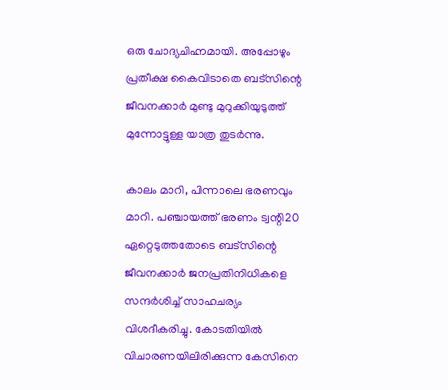ഒരു ചോദ്യചിഹ്നമായി. അപ്പോഴും പ്രതീക്ഷ കൈവിടാതെ ബട്‌സിന്റെ ജീവനക്കാര്‍ മുണ്ടു മുറുക്കിയുടുത്ത് മുന്നോട്ടുള്ള യാത്ര തുടര്‍ന്നു.

കാലം മാറി, പിന്നാലെ ഭരണവും മാറി. പഞ്ചായത്ത് ഭരണം ട്വന്റി20 ഏറ്റെടുത്തതോടെ ബട്‌സിന്റെ ജീവനക്കാര്‍ ജനപ്രതിനിധികളെ സന്ദര്‍ശിച്ച് സാഹചര്യം വിശദീകരിച്ചു. കോടതിയില്‍ വിചാരണയിലിരിക്കുന്ന കേസിനെ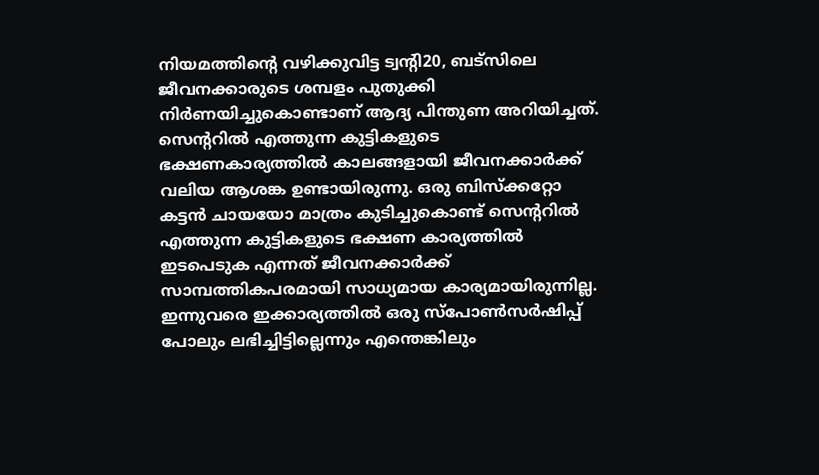നിയമത്തിന്റെ വഴിക്കുവിട്ട ട്വന്റി20, ബട്‌സിലെ ജീവനക്കാരുടെ ശമ്പളം പുതുക്കി നിര്‍ണയിച്ചുകൊണ്ടാണ് ആദ്യ പിന്തുണ അറിയിച്ചത്. സെന്ററില്‍ എത്തുന്ന കുട്ടികളുടെ ഭക്ഷണകാര്യത്തില്‍ കാലങ്ങളായി ജീവനക്കാര്‍ക്ക് വലിയ ആശങ്ക ഉണ്ടായിരുന്നു. ഒരു ബിസ്‌ക്കറ്റോ കട്ടന്‍ ചായയോ മാത്രം കുടിച്ചുകൊണ്ട് സെന്ററില്‍ എത്തുന്ന കുട്ടികളുടെ ഭക്ഷണ കാര്യത്തില്‍ ഇടപെടുക എന്നത് ജീവനക്കാര്‍ക്ക് സാമ്പത്തികപരമായി സാധ്യമായ കാര്യമായിരുന്നില്ല. ഇന്നുവരെ ഇക്കാര്യത്തില്‍ ഒരു സ്‌പോണ്‍സര്‍ഷിപ്പ് പോലും ലഭിച്ചിട്ടില്ലെന്നും എന്തെങ്കിലും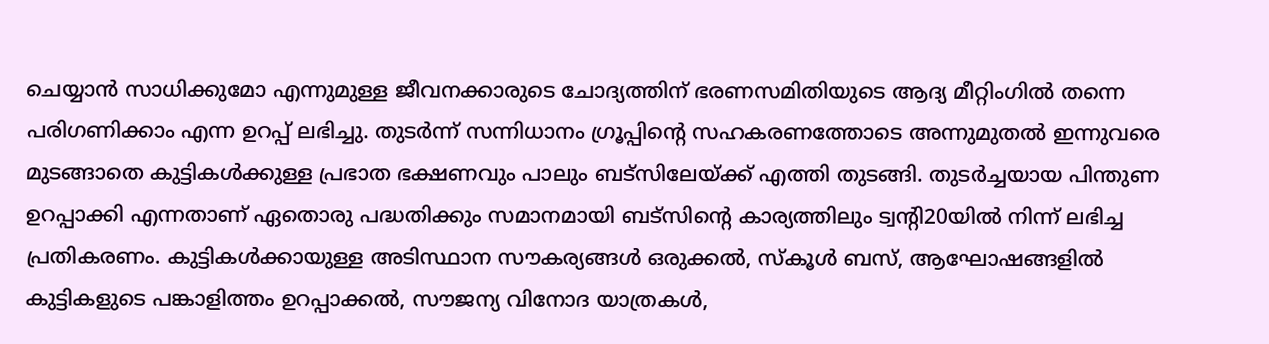ചെയ്യാന്‍ സാധിക്കുമോ എന്നുമുള്ള ജീവനക്കാരുടെ ചോദ്യത്തിന് ഭരണസമിതിയുടെ ആദ്യ മീറ്റിംഗില്‍ തന്നെ പരിഗണിക്കാം എന്ന ഉറപ്പ് ലഭിച്ചു. തുടര്‍ന്ന് സന്നിധാനം ഗ്രൂപ്പിന്റെ സഹകരണത്തോടെ അന്നുമുതല്‍ ഇന്നുവരെ മുടങ്ങാതെ കുട്ടികള്‍ക്കുള്ള പ്രഭാത ഭക്ഷണവും പാലും ബട്‌സിലേയ്ക്ക് എത്തി തുടങ്ങി. തുടര്‍ച്ചയായ പിന്തുണ ഉറപ്പാക്കി എന്നതാണ് ഏതൊരു പദ്ധതിക്കും സമാനമായി ബട്‌സിന്റെ കാര്യത്തിലും ട്വന്റി20യില്‍ നിന്ന് ലഭിച്ച പ്രതികരണം. കുട്ടികള്‍ക്കായുള്ള അടിസ്ഥാന സൗകര്യങ്ങള്‍ ഒരുക്കല്‍, സ്‌കൂള്‍ ബസ്, ആഘോഷങ്ങളില്‍ കുട്ടികളുടെ പങ്കാളിത്തം ഉറപ്പാക്കല്‍, സൗജന്യ വിനോദ യാത്രകള്‍,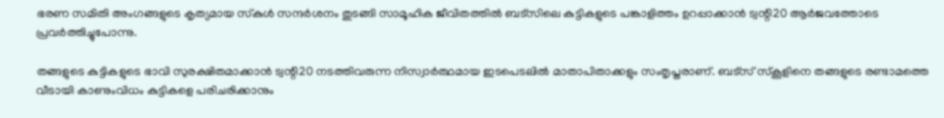ഭരണ സമിതി അംഗങ്ങളുടെ കൃത്യമായ സ്‌കുള്‍ സന്ദര്‍ശനം തുടങ്ങി സാമൂഹിക ജീവിതത്തില്‍ ബട്‌സിലെ കുട്ടികളുടെ പങ്കാളിത്തം ഉറപ്പാക്കാന്‍ ട്വന്റി20 ആര്‍ജവത്തോടെ പ്രവര്‍ത്തിച്ചുപോന്നു.

തങ്ങളുടെ കുട്ടികളുടെ ഭാവി സുരക്ഷിതമാക്കാന്‍ ട്വന്റി20 നടത്തിവരുന്ന നിസ്വാര്‍ത്ഥമായ ഇടപെടലില്‍ മാതാപിതാക്കളും സംതൃപ്തരാണ്. ബട്‌സ് സ്‌കൂളിനെ തങ്ങളുടെ രണ്ടാമത്തെ വീടായി കാണുംവിധം കുട്ടികളെ പരിചരിക്കാനും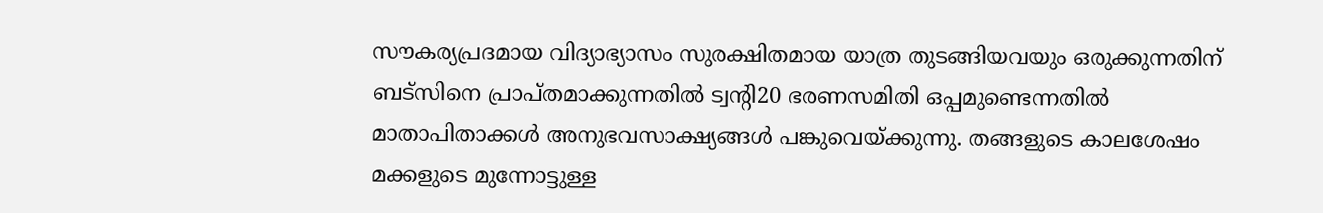സൗകര്യപ്രദമായ വിദ്യാഭ്യാസം സുരക്ഷിതമായ യാത്ര തുടങ്ങിയവയും ഒരുക്കുന്നതിന് ബട്‌സിനെ പ്രാപ്തമാക്കുന്നതില്‍ ട്വന്റി20 ഭരണസമിതി ഒപ്പമുണ്ടെന്നതില്‍ മാതാപിതാക്കള്‍ അനുഭവസാക്ഷ്യങ്ങള്‍ പങ്കുവെയ്ക്കുന്നു. തങ്ങളുടെ കാലശേഷം മക്കളുടെ മുന്നോട്ടുള്ള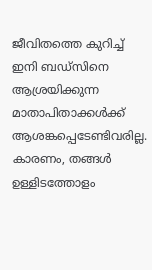ജീവിതത്തെ കുറിച്ച് ഇനി ബഡ്‌സിനെ ആശ്രയിക്കുന്ന മാതാപിതാക്കള്‍ക്ക് ആശങ്കപ്പെടേണ്ടിവരില്ല. കാരണം, തങ്ങള്‍ ഉള്ളിടത്തോളം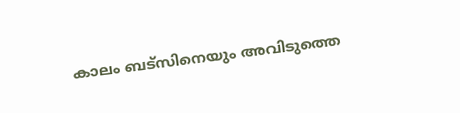കാലം ബട്‌സിനെയും അവിടുത്തെ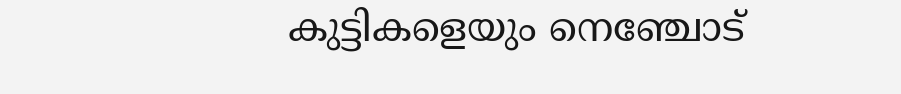കുട്ടികളെയും നെഞ്ചോട്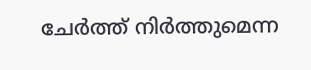ചേര്‍ത്ത് നിര്‍ത്തുമെന്ന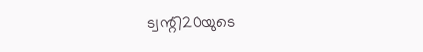ട്വന്റി20യുടെ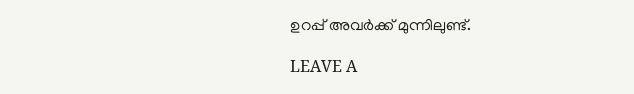ഉറപ്പ് അവര്‍ക്ക് മുന്നിലുണ്ട്.

LEAVE A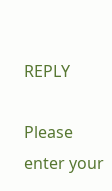REPLY

Please enter your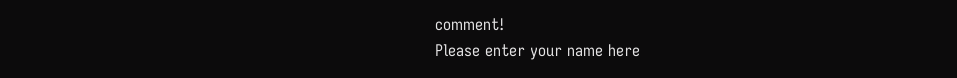comment!
Please enter your name here